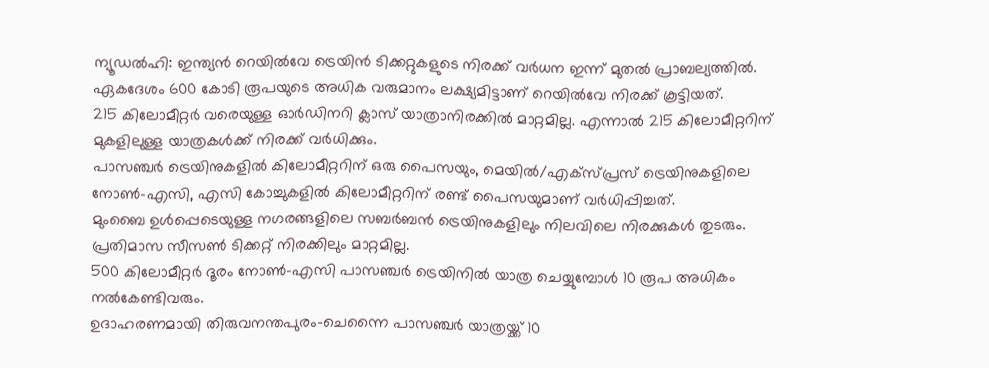ന്യൂഡൽഹി: ഇന്ത്യൻ റെയിൽവേ ട്രെയിൻ ടിക്കറ്റുകളുടെ നിരക്ക് വർധന ഇന്ന് മുതൽ പ്രാബല്യത്തിൽ.
ഏകദേശം 600 കോടി രൂപയുടെ അധിക വരുമാനം ലക്ഷ്യമിട്ടാണ് റെയിൽവേ നിരക്ക് കൂട്ടിയത്.
215 കിലോമീറ്റർ വരെയുള്ള ഓർഡിനറി ക്ലാസ് യാത്രാനിരക്കിൽ മാറ്റമില്ല. എന്നാൽ 215 കിലോമീറ്ററിന് മുകളിലുള്ള യാത്രകൾക്ക് നിരക്ക് വർധിക്കും.
പാസഞ്ചർ ട്രെയിനുകളിൽ കിലോമീറ്ററിന് ഒരു പൈസയും, മെയിൽ/എക്സ്പ്രസ് ട്രെയിനുകളിലെ നോൺ-എസി, എസി കോച്ചുകളിൽ കിലോമീറ്ററിന് രണ്ട് പൈസയുമാണ് വർധിപ്പിച്ചത്.
മുംബൈ ഉൾപ്പെടെയുള്ള നഗരങ്ങളിലെ സബർബൻ ട്രെയിനുകളിലും നിലവിലെ നിരക്കുകൾ തുടരും. പ്രതിമാസ സീസൺ ടിക്കറ്റ് നിരക്കിലും മാറ്റമില്ല.
500 കിലോമീറ്റർ ദൂരം നോൺ-എസി പാസഞ്ചർ ട്രെയിനിൽ യാത്ര ചെയ്യുമ്പോൾ 10 രൂപ അധികം നൽകേണ്ടിവരും.
ഉദാഹരണമായി തിരുവനന്തപുരം–ചെന്നൈ പാസഞ്ചർ യാത്രയ്ക്ക് 10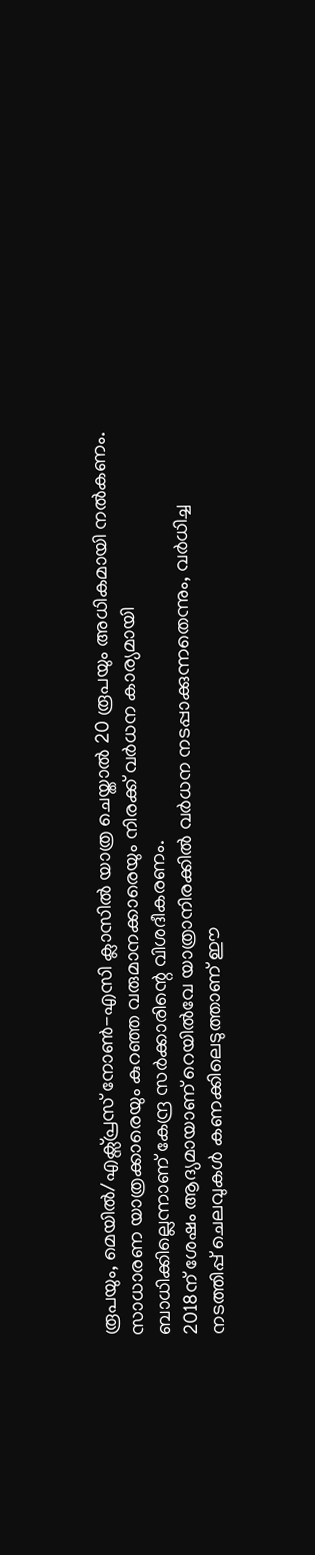രൂപയും, മെയിൽ/എക്സ്പ്രസ് നോൺ-എസി ക്ലാസിൽ യാത്ര ചെയ്താൽ 20 രൂപയും അധികമായി നൽകണം.
സാധാരണ യാത്രക്കാരെയും കുറഞ്ഞ വരുമാനക്കാരെയും നിരക്ക് വർധന കാര്യമായി ബാധിക്കില്ലെന്നാണ് കേന്ദ്ര സർക്കാരിന്റെ വിശദീകരണം.
2018ന് ശേഷം ആദ്യമായാണ് റെയിൽവേ യാത്രാനിരക്കിൽ വർധന നടപ്പാക്കുന്നതെന്നും, വർധിച്ച നടത്തിപ്പ് ചെലവുകൾ കണക്കിലെടുത്താണ് ഈ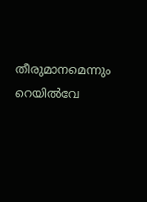തീരുമാനമെന്നും റെയിൽവേ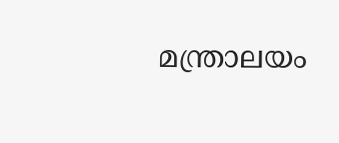മന്ത്രാലയം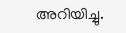അറിയിച്ചു.